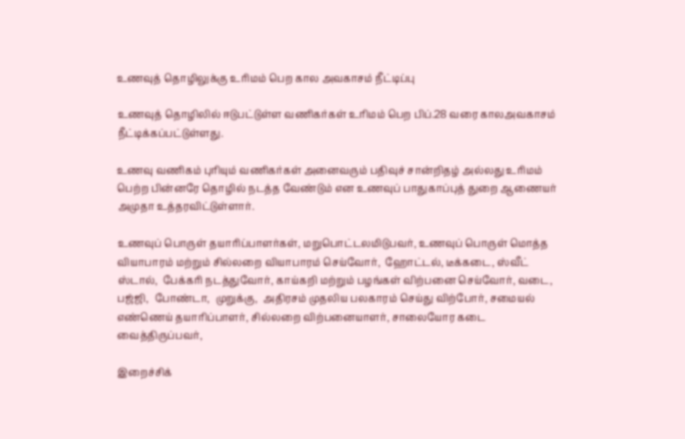உணவுத் தொழிலுக்கு உரிமம் பெற கால அவகாசம் நீட்டிப்பு

உணவுத் தொழிலில் ஈடுபட்டுள்ள வணிகர்கள் உரிமம் பெற பிப்.28 வரை காலஅவகாசம் நீட்டிக்கப்பட்டுள்ளது.

உணவு வணிகம் புரியும் வணிகர்கள் அனைவரும் பதிவுச் சான்றிதழ் அல்லது உரிமம் பெற்ற பின்னரே தொழில் நடத்த வேண்டும் என உணவுப் பாதுகாப்புத் துறை ஆணையர் அமுதா உத்தரவிட்டுள்ளார்.

உணவுப் பொருள் தயாரிப்பாளர்கள், மறுபொட்டலமிடுபவர், உணவுப் பொருள் மொத்த வியாபாரம் மற்றும் சில்லறை வியாபாரம் செய்வோர்,  ஹோட்டல், டீக்கடை, ஸ்வீட் ஸ்டால்,  பேக்கரி நடத்துவோர், காய்கறி மற்றும் பழங்கள் விற்பனை செய்வோர், வடை, பஜ்ஜி,  போண்டா,  முறுக்கு,  அதிரசம் முதலிய பலகாரம் செய்து விற்போர், சமையல் எண்ணெய் தயாரிப்பாளர், சில்லறை விற்பனையாளர், சாலையோர கடை வைத்திருப்பவர்,

இறைச்சிக்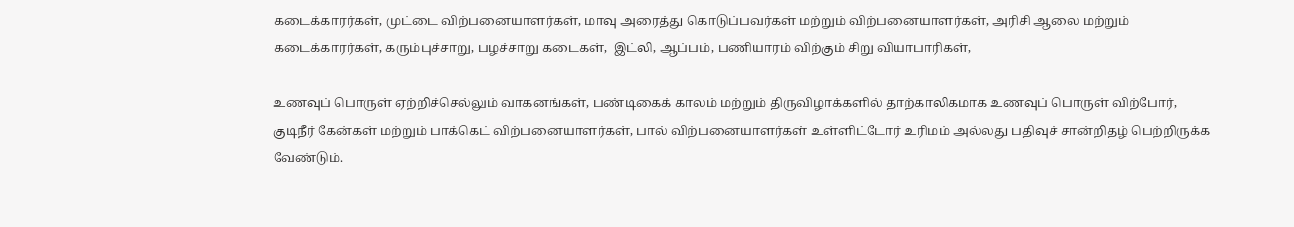கடைக்காரர்கள், முட்டை விற்பனையாளர்கள், மாவு அரைத்து கொடுப்பவர்கள் மற்றும் விற்பனையாளர்கள், அரிசி ஆலை மற்றும் கடைக்காரர்கள், கரும்புச்சாறு, பழச்சாறு கடைகள்,  இட்லி, ஆப்பம், பணியாரம் விற்கும் சிறு வியாபாரிகள்,

உணவுப் பொருள் ஏற்றிச்செல்லும் வாகனங்கள், பண்டிகைக் காலம் மற்றும் திருவிழாக்களில் தாற்காலிகமாக உணவுப் பொருள் விற்போர், குடிநீர் கேன்கள் மற்றும் பாக்கெட் விற்பனையாளர்கள், பால் விற்பனையாளர்கள் உள்ளிட்டோர் உரிமம் அல்லது பதிவுச் சான்றிதழ் பெற்றிருக்க வேண்டும்.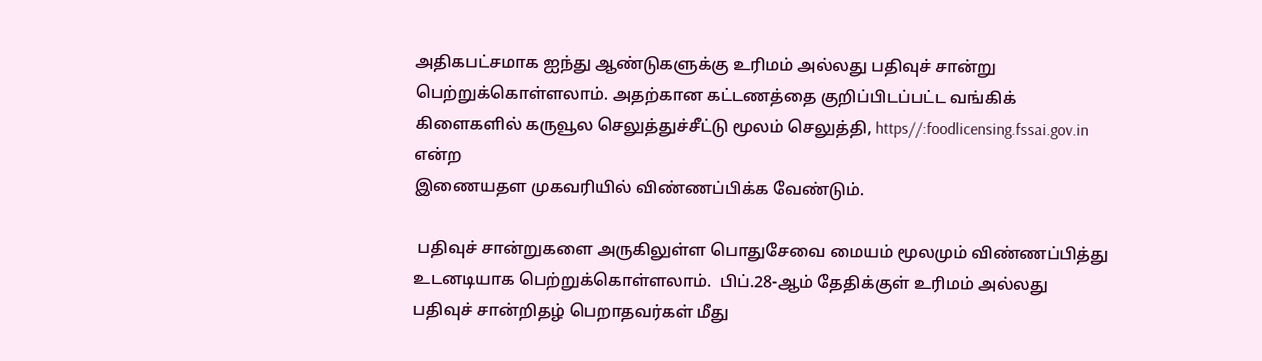அதிகபட்சமாக ஐந்து ஆண்டுகளுக்கு உரிமம் அல்லது பதிவுச் சான்று  பெற்றுக்கொள்ளலாம். அதற்கான கட்டணத்தை குறிப்பிடப்பட்ட வங்கிக் கிளைகளில் கருவூல செலுத்துச்சீட்டு மூலம் செலுத்தி, https//:foodlicensing.fssai.gov.in  என்ற
இணையதள முகவரியில் விண்ணப்பிக்க வேண்டும்.

 பதிவுச் சான்றுகளை அருகிலுள்ள பொதுசேவை மையம் மூலமும் விண்ணப்பித்து உடனடியாக பெற்றுக்கொள்ளலாம்.  பிப்.28-ஆம் தேதிக்குள் உரிமம் அல்லது பதிவுச் சான்றிதழ் பெறாதவர்கள் மீது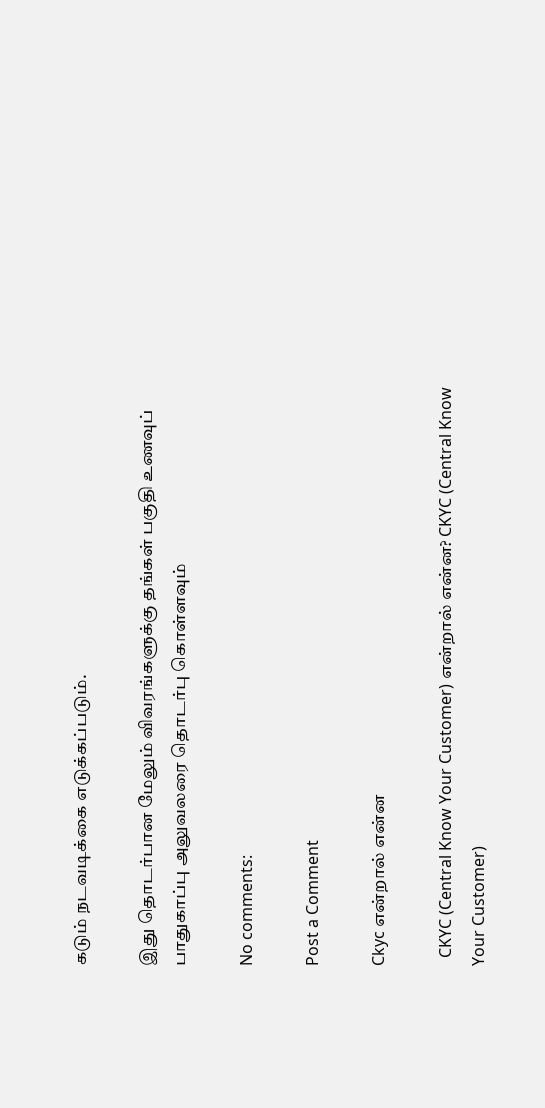கடும் நடவடிக்கை எடுக்கப்படும்.

இது தொடர்பான மேலும் விவரங்களுக்கு தங்கள் பகுதி உணவுப் பாதுகாப்பு அலுவலரை தொடர்பு கொள்ளவும்

No comments:

Post a Comment

Ckyc என்றால் என்ன

  CKYC (Central Know Your Customer) என்றால் என்ன? CKYC (Central Know Your Customer)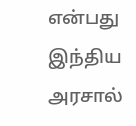என்பது இந்திய அரசால்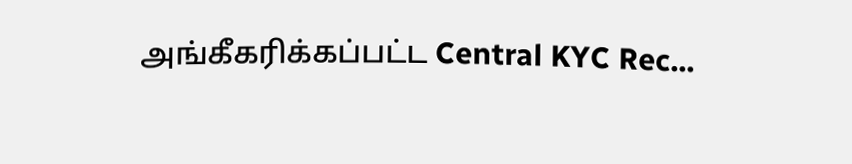அங்கீகரிக்கப்பட்ட Central KYC Rec...